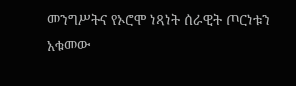መንግሥትና የኦሮሞ ነጻነት ሰራዊት ጦርነቱን አቁመው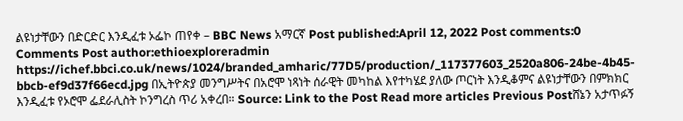ልዩነታቸውን በድርድር እንዲፈቱ ኦፌኮ ጠየቀ – BBC News አማርኛ Post published:April 12, 2022 Post comments:0 Comments Post author:ethioexploreradmin https://ichef.bbci.co.uk/news/1024/branded_amharic/77D5/production/_117377603_2520a806-24be-4b45-bbcb-ef9d37f66ecd.jpg በኢትዮጵያ መንግሥትና በአሮሞ ነጻነት ሰራዊት መካከል እየተካሄደ ያለው ጦርነት እንዲቆምና ልዩነታቸውን በምክክር እንዲፈቱ የኦሮሞ ፌደራሊስት ኮንግረስ ጥሪ አቀረበ። Source: Link to the Post Read more articles Previous Postሸኔን አታጥፉኝ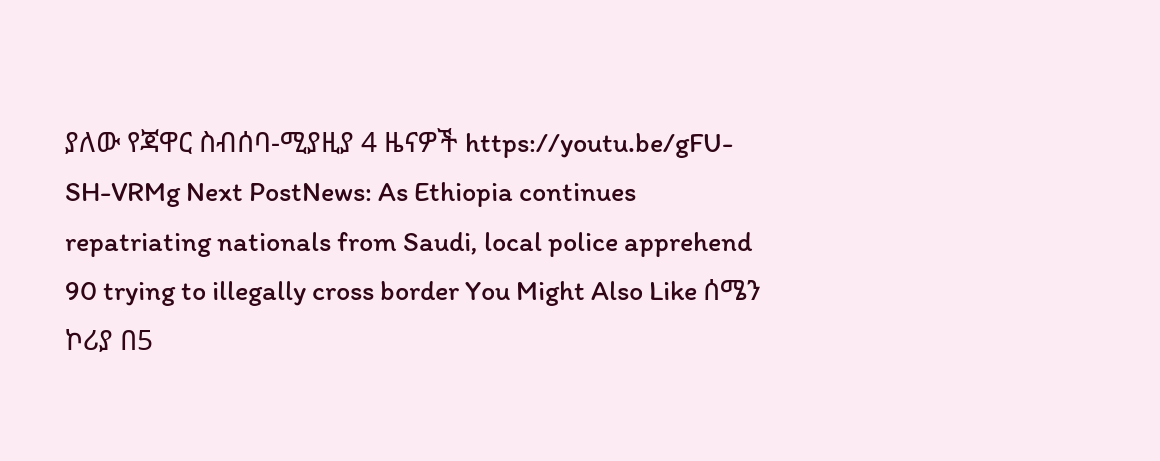ያለው የጃዋር ስብሰባ-ሚያዚያ 4 ዜናዎች https://youtu.be/gFU-SH-VRMg Next PostNews: As Ethiopia continues repatriating nationals from Saudi, local police apprehend 90 trying to illegally cross border You Might Also Like ሰሜን ኮሪያ በ5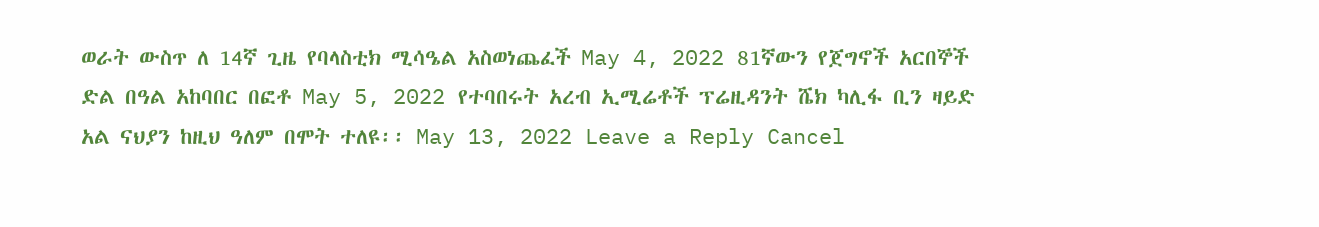ወራት ውስጥ ለ 14ኛ ጊዜ የባላስቲክ ሚሳዔል አስወነጨፈች May 4, 2022 81ኛውን የጀግኖች አርበኞች ድል በዓል አከባበር በፎቶ May 5, 2022 የተባበሩት አረብ ኢሚሬቶች ፕሬዚዳንት ሼክ ካሊፋ ቢን ዛይድ አል ናህያን ከዚህ ዓለም በሞት ተለዩ፡፡ May 13, 2022 Leave a Reply Cancel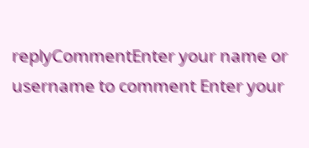replyCommentEnter your name or username to comment Enter your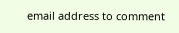email address to comment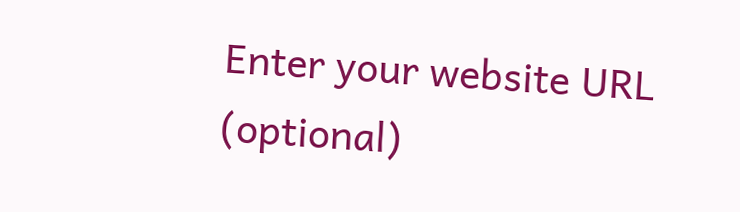Enter your website URL (optional)